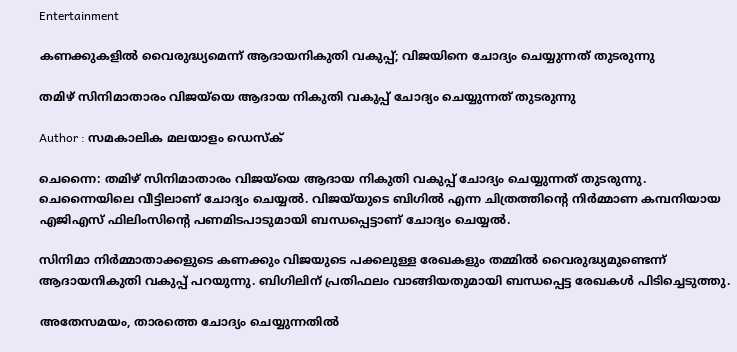Entertainment

കണക്കുകളില്‍ വൈരുദ്ധ്യമെന്ന് ആദായനികുതി വകുപ്പ്; വിജയിനെ ചോദ്യം ചെയ്യുന്നത് തുടരുന്നു

തമിഴ് സിനിമാതാരം വിജയ്‌യെ ആദായ നികുതി വകുപ്പ് ചോദ്യം ചെയ്യുന്നത് തുടരുന്നു

Author : സമകാലിക മലയാളം ഡെസ്ക്

ചെന്നൈ: തമിഴ് സിനിമാതാരം വിജയ്‌യെ ആദായ നികുതി വകുപ്പ് ചോദ്യം ചെയ്യുന്നത് തുടരുന്നു. ചെന്നൈയിലെ വീട്ടിലാണ് ചോദ്യം ചെയ്യല്‍. വിജയ്‌യുടെ ബിഗില്‍ എന്ന ചിത്രത്തിന്റെ നിര്‍മ്മാണ കമ്പനിയായ എജിഎസ് ഫിലിംസിന്റെ പണമിടപാടുമായി ബന്ധപ്പെട്ടാണ് ചോദ്യം ചെയ്യല്‍.

സിനിമാ നിര്‍മ്മാതാക്കളുടെ കണക്കും വിജയുടെ പക്കലുള്ള രേഖകളും തമ്മില്‍ വൈരുദ്ധ്യമുണ്ടെന്ന് ആദായനികുതി വകുപ്പ് പറയുന്നു. ബിഗിലിന് പ്രതിഫലം വാങ്ങിയതുമായി ബന്ധപ്പെട്ട രേഖകള്‍ പിടിച്ചെടുത്തു.

അതേസമയം, താരത്തെ ചോദ്യം ചെയ്യുന്നതില്‍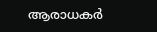ആരാധകര്‍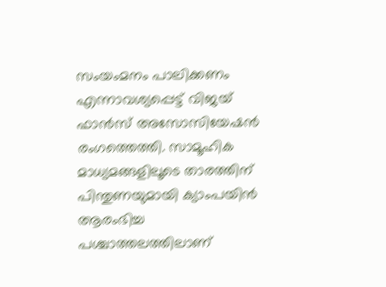സംയംമനം പാലിക്കണം എന്നാവശ്യപ്പെട്ട് വിജയ് ഫാന്‍സ് അസോസിയേഷന്‍ രംഗത്തെത്തി. സാമൂഹിക മാധ്യമങ്ങളിലൂടെ താരത്തിന് പിന്തുണയുമായി ക്യാംപയിന്‍ ആരംഭിച്ച പശ്ചാത്തലത്തിലാണ്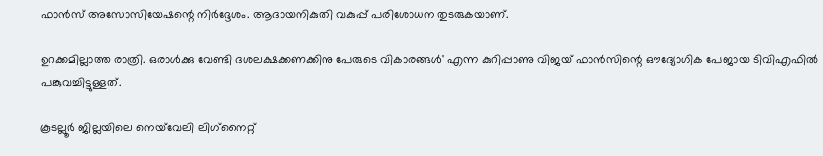ഫാന്‍സ് അസോസിയേഷന്റെ നിര്‍ദ്ദേശം. ആദായനികുതി വകുപ്പ് പരിശോധന തുടരുകയാണ്.

ഉറക്കമില്ലാത്ത രാത്രി. ഒരാള്‍ക്കു വേണ്ടി ദശലക്ഷക്കണക്കിനു പേരുടെ വികാരങ്ങള്‍' എന്ന കുറിപ്പാണു വിജയ് ഫാന്‍സിന്റെ ഔദ്യോഗിക പേജായ ടിവിഎഫില്‍ പങ്കുവച്ചിട്ടുള്ളത്.

കൂടല്ലൂര്‍ ജില്ലയിലെ നെയ്‌വേലി ലിഗ്‌നൈറ്റ്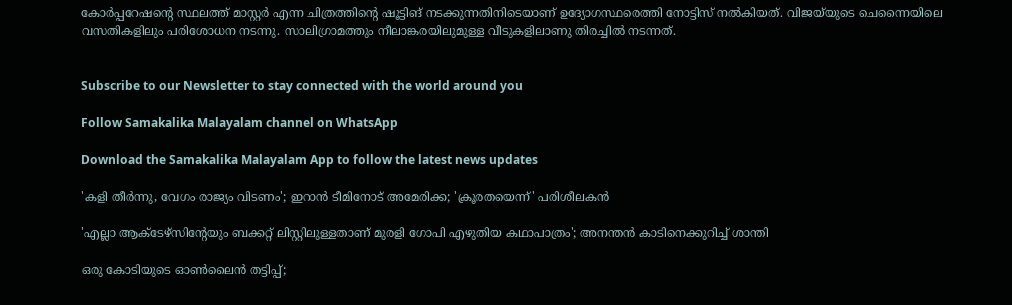കോര്‍പ്പറേഷന്റെ സ്ഥലത്ത് മാസ്റ്റര്‍ എന്ന ചിത്രത്തിന്റെ ഷൂട്ടിങ് നടക്കുന്നതിനിടെയാണ് ഉദ്യോഗസ്ഥരെത്തി നോട്ടിസ് നല്‍കിയത്. വിജയ്‌യുടെ ചെന്നൈയിലെ വസതികളിലും പരിശോധന നടന്നു. സാലിഗ്രാമത്തും നീലാങ്കരയിലുമുള്ള വീടുകളിലാണു തിരച്ചില്‍ നടന്നത്.


Subscribe to our Newsletter to stay connected with the world around you

Follow Samakalika Malayalam channel on WhatsApp

Download the Samakalika Malayalam App to follow the latest news updates

'കളി തീർന്നു, വേഗം രാജ്യം വിടണം'; ഇറാൻ ടീമിനോട് അമേരിക്ക; 'ക്രൂരതയെന്ന്' പരിശീലകൻ

'എല്ലാ ആക്ടേഴ്‌സിന്റേയും ബക്കറ്റ് ലിസ്റ്റിലുള്ളതാണ് മുരളി ഗോപി എഴുതിയ കഥാപാത്രം'; അനന്തന്‍ കാടിനെക്കുറിച്ച് ശാന്തി

ഒരു കോടിയുടെ ഓൺലൈൻ തട്ടിപ്പ്;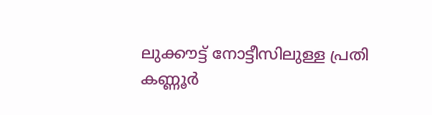ലുക്കൗട്ട് നോട്ടീസിലുള്ള പ്രതി കണ്ണൂർ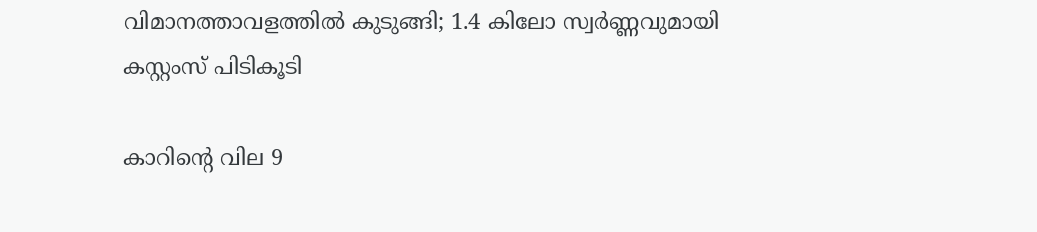വിമാനത്താവളത്തിൽ കുടുങ്ങി; 1.4 കിലോ സ്വർണ്ണവുമായി കസ്റ്റംസ് പിടികൂടി

കാറിന്റെ വില 9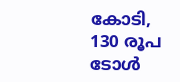കോടി, 130 രൂപ ടോള്‍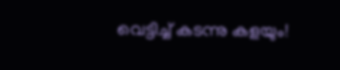വെട്ടിച്ച് കടന്നു കളയും!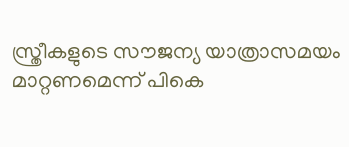സ്ത്രീകളുടെ സൗജന്യ യാത്രാസമയം മാറ്റണമെന്ന് പികെ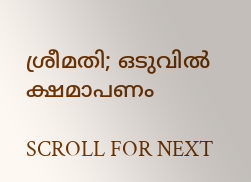ശ്രീമതി; ഒടുവില്‍ ക്ഷമാപണം

SCROLL FOR NEXT